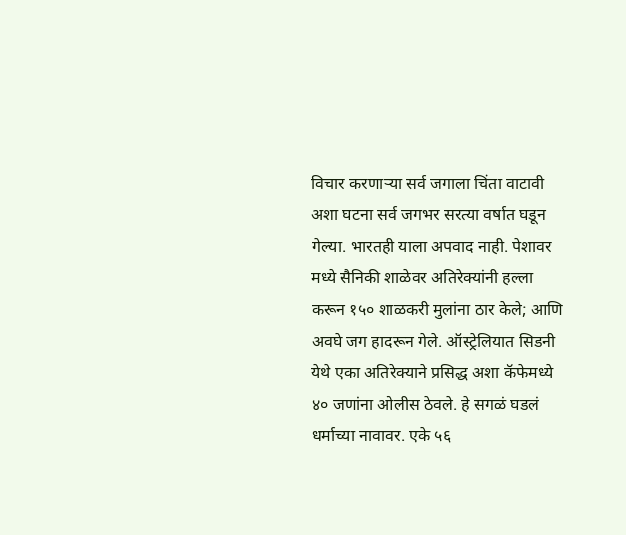विचार करणाऱ्या सर्व जगाला चिंता वाटावी अशा घटना सर्व जगभर सरत्या वर्षात घडून गेल्या. भारतही याला अपवाद नाही. पेशावर मध्ये सैनिकी शाळेवर अतिरेक्यांनी हल्ला करून १५० शाळकरी मुलांना ठार केले; आणि अवघे जग हादरून गेले. ऑस्ट्रेलियात सिडनी येथे एका अतिरेक्याने प्रसिद्ध अशा कॅफेमध्ये ४० जणांना ओलीस ठेवले. हे सगळं घडलं धर्माच्या नावावर. एके ५६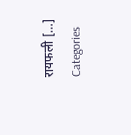रायफली […]
Categories